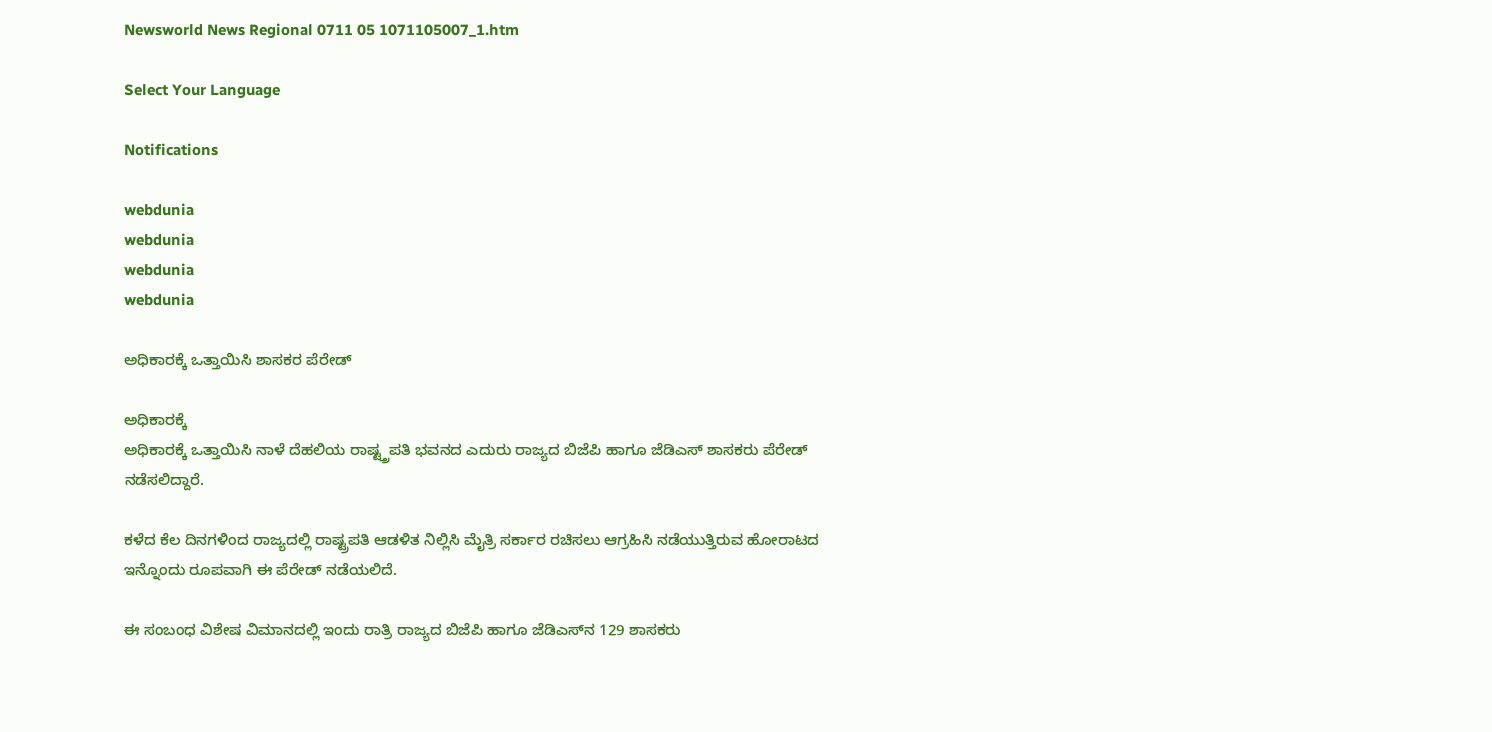Newsworld News Regional 0711 05 1071105007_1.htm

Select Your Language

Notifications

webdunia
webdunia
webdunia
webdunia

ಅಧಿಕಾರಕ್ಕೆ ಒತ್ತಾಯಿಸಿ ಶಾಸಕರ ಪೆರೇಡ್

ಅಧಿಕಾರಕ್ಕೆ
ಅಧಿಕಾರಕ್ಕೆ ಒತ್ತಾಯಿಸಿ ನಾಳೆ ದೆಹಲಿಯ ರಾಷ್ಟ್ತ್ರಪತಿ ಭವನದ ಎದುರು ರಾಜ್ಯದ ಬಿಜೆಪಿ ಹಾಗೂ ಜೆಡಿಎಸ್ ಶಾಸಕರು ಪೆರೇಡ್ ನಡೆಸಲಿದ್ದಾರೆ.

ಕಳೆದ ಕೆಲ ದಿನಗಳಿಂದ ರಾಜ್ಯದಲ್ಲಿ ರಾಷ್ಟ್ರಪತಿ ಆಡಳಿತ ನಿಲ್ಲಿಸಿ ಮೈತ್ರಿ ಸರ್ಕಾರ ರಚಿಸಲು ಆಗ್ರಹಿಸಿ ನಡೆಯುತ್ತಿರುವ ಹೋರಾಟದ ಇನ್ನೊಂದು ರೂಪವಾಗಿ ಈ ಪೆರೇಡ್ ನಡೆಯಲಿದೆ.

ಈ ಸಂಬಂಧ ವಿಶೇಷ ವಿಮಾನದಲ್ಲಿ ಇಂದು ರಾತ್ರಿ ರಾಜ್ಯದ ಬಿಜೆಪಿ ಹಾಗೂ ಜೆಡಿಎಸ್‌ನ 129 ಶಾಸಕರು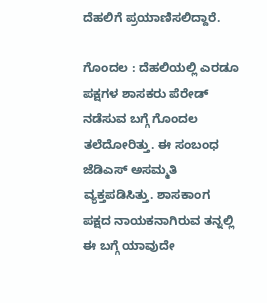ದೆಹಲಿಗೆ ಪ್ರಯಾಣಿಸಲಿದ್ದಾರೆ.

ಗೊಂದಲ : ದೆಹಲಿಯಲ್ಲಿ ಎರಡೂ ಪಕ್ಷಗಳ ಶಾಸಕರು ಪೆರೇಡ್ ನಡೆಸುವ ಬಗ್ಗೆ ಗೊಂದಲ ತಲೆದೋರಿತ್ತು. ಈ ಸಂಬಂಧ ಜೆಡಿಎಸ್ ಅಸಮ್ಮತಿ ವ್ಯಕ್ತಪಡಿಸಿತ್ತು. ಶಾಸಕಾಂಗ ಪಕ್ಷದ ನಾಯಕನಾಗಿರುವ ತನ್ನಲ್ಲಿ ಈ ಬಗ್ಗೆ ಯಾವುದೇ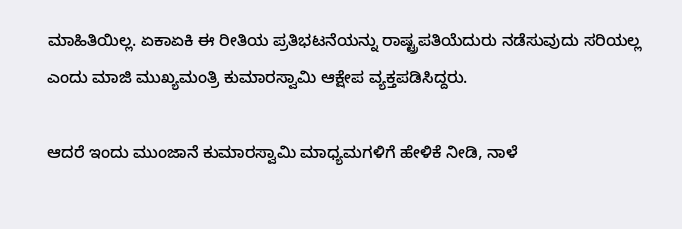ಮಾಹಿತಿಯಿಲ್ಲ. ಏಕಾಏಕಿ ಈ ರೀತಿಯ ಪ್ರತಿಭಟನೆಯನ್ನು ರಾಷ್ಟ್ರಪತಿಯೆದುರು ನಡೆಸುವುದು ಸರಿಯಲ್ಲ ಎಂದು ಮಾಜಿ ಮುಖ್ಯಮಂತ್ರಿ ಕುಮಾರಸ್ವಾಮಿ ಆಕ್ಷೇಪ ವ್ಯಕ್ತಪಡಿಸಿದ್ದರು.

ಆದರೆ ಇಂದು ಮುಂಜಾನೆ ಕುಮಾರಸ್ವಾಮಿ ಮಾಧ್ಯಮಗಳಿಗೆ ಹೇಳಿಕೆ ನೀಡಿ, ನಾಳೆ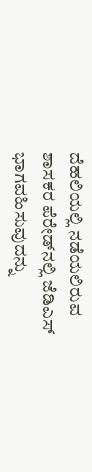ದೆಹಲಿಯಲ್ಲಿ ನಡೆಯಲಿರುವ ಶಾಸಕರ ಪೆರೇಡ್‌ನಲ್ಲಿ ಜೆಡಿಎಸ್ ಭಾಗವಹಿಸುವುದನ್ನು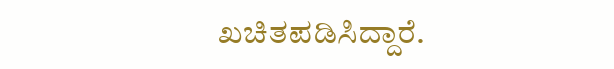ಖಚಿತಪಡಿಸಿದ್ದಾರೆ.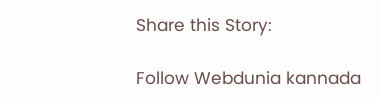Share this Story:

Follow Webdunia kannada